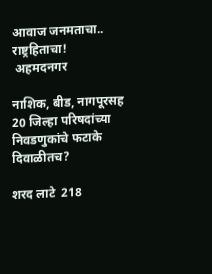आवाज जनमताचा.. राष्ट्रहिताचा!
 अहमदनगर

नाशिक, बीड, नागपूरसह 20 जिल्हा परिषदांच्या निवडणुकांचे फटाके दिवाळीतच?

शरद लाटे  218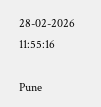28-02-2026 11:55:16

Pune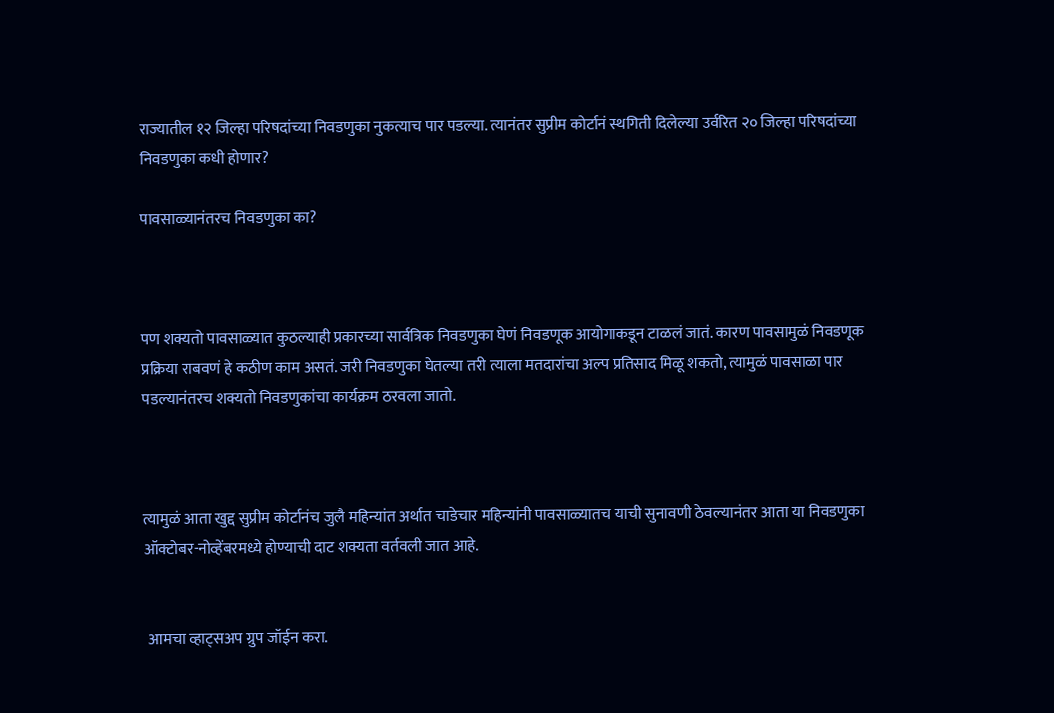राज्यातील १२ जिल्हा परिषदांच्या निवडणुका नुकत्याच पार पडल्या. त्यानंतर सुप्रीम कोर्टानं स्थगिती दिलेल्या उर्वरित २० जिल्हा परिषदांच्या निवडणुका कधी होणार?

पावसाळ्यानंतरच निवडणुका का?



पण शक्यतो पावसाळ्यात कुठल्याही प्रकारच्या सार्वत्रिक निवडणुका घेणं निवडणूक आयोगाकडून टाळलं जातं. कारण पावसामुळं निवडणूक प्रक्रिया राबवणं हे कठीण काम असतं. जरी निवडणुका घेतल्या तरी त्याला मतदारांचा अल्प प्रतिसाद मिळू शकतो, त्यामुळं पावसाळा पार पडल्यानंतरच शक्यतो निवडणुकांचा कार्यक्रम ठरवला जातो.



त्यामुळं आता खुद्द सुप्रीम कोर्टानंच जुलै महिन्यांत अर्थात चाडेचार महिन्यांनी पावसाळ्यातच याची सुनावणी ठेवल्यानंतर आता या निवडणुका ऑक्टोबर-नोव्हेंबरमध्ये होण्याची दाट शक्यता वर्तवली जात आहे.


 आमचा व्हाट्सअप ग्रुप जॉईन करा.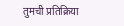तुमची प्रतिक्रिया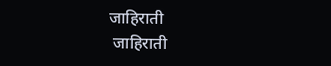जाहिराती
 जाहिराती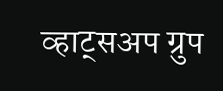व्हाट्सअप ग्रुप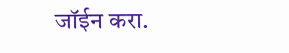जॉईन करा.